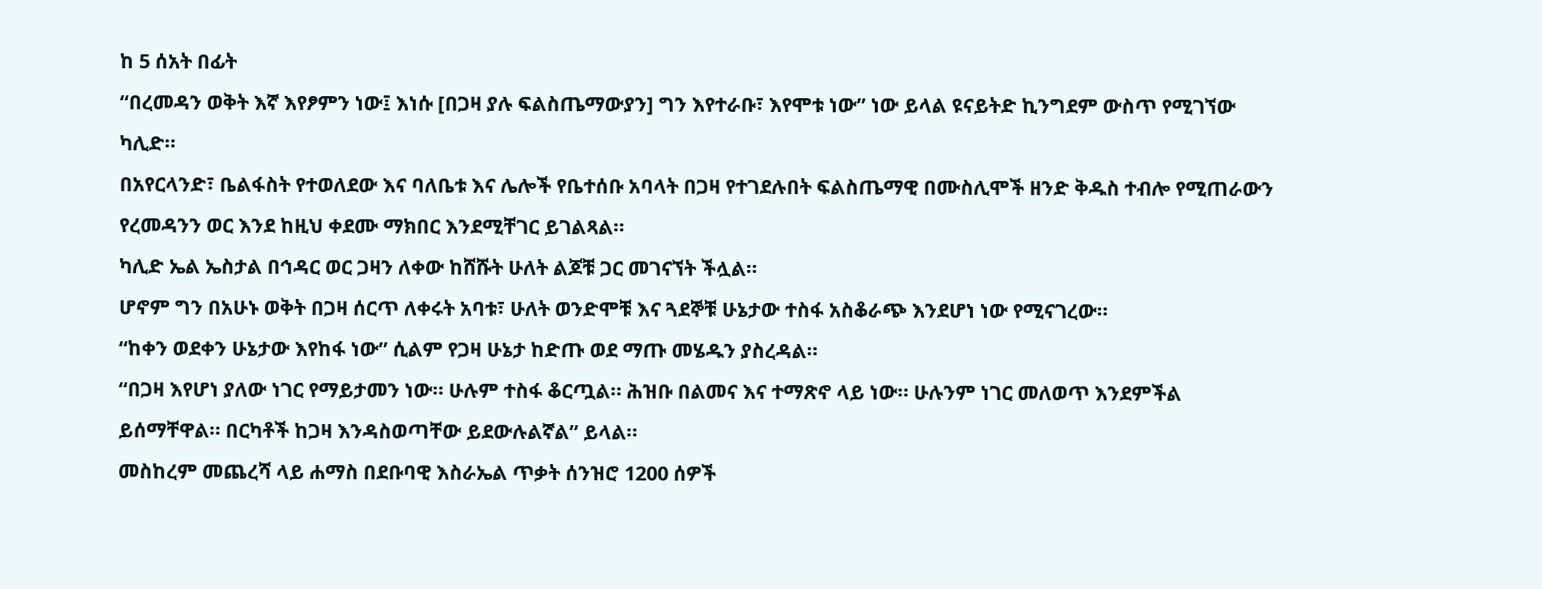ከ 5 ሰአት በፊት
“በረመዳን ወቅት እኛ እየፆምን ነው፤ እነሱ [በጋዛ ያሉ ፍልስጤማውያን] ግን እየተራቡ፣ እየሞቱ ነው” ነው ይላል ዩናይትድ ኪንግደም ውስጥ የሚገኘው ካሊድ።
በአየርላንድ፣ ቤልፋስት የተወለደው እና ባለቤቱ እና ሌሎች የቤተሰቡ አባላት በጋዛ የተገደሉበት ፍልስጤማዊ በሙስሊሞች ዘንድ ቅዱስ ተብሎ የሚጠራውን የረመዳንን ወር እንደ ከዚህ ቀደሙ ማክበር እንደሚቸገር ይገልጻል።
ካሊድ ኤል ኤስታል በኅዳር ወር ጋዛን ለቀው ከሸሹት ሁለት ልጆቹ ጋር መገናኘት ችሏል።
ሆኖም ግን በአሁኑ ወቅት በጋዛ ሰርጥ ለቀሩት አባቱ፣ ሁለት ወንድሞቹ እና ጓደኞቹ ሁኔታው ተስፋ አስቆራጭ እንደሆነ ነው የሚናገረው።
“ከቀን ወደቀን ሁኔታው እየከፋ ነው” ሲልም የጋዛ ሁኔታ ከድጡ ወደ ማጡ መሄዱን ያስረዳል።
“በጋዛ እየሆነ ያለው ነገር የማይታመን ነው። ሁሉም ተስፋ ቆርጧል። ሕዝቡ በልመና እና ተማጽኖ ላይ ነው። ሁሉንም ነገር መለወጥ እንደምችል ይሰማቸዋል። በርካቶች ከጋዛ እንዳስወጣቸው ይደውሉልኛል” ይላል።
መስከረም መጨረሻ ላይ ሐማስ በደቡባዊ እስራኤል ጥቃት ሰንዝሮ 1200 ሰዎች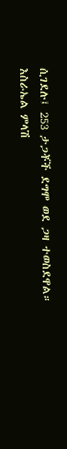ሲገደሉ፤ 253 ታጋቾች ደግሞ ወደ ጋዛ ተወስደዋል።
እስራኤል ምላሽ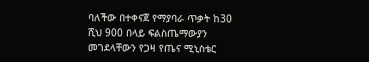ባለችው በተቀናጀ የማያባራ ጥቃት ከ30 ሺህ 900 በላይ ፍልስጤማውያን መገደላቸውን የጋዛ የጤና ሚኒስቴር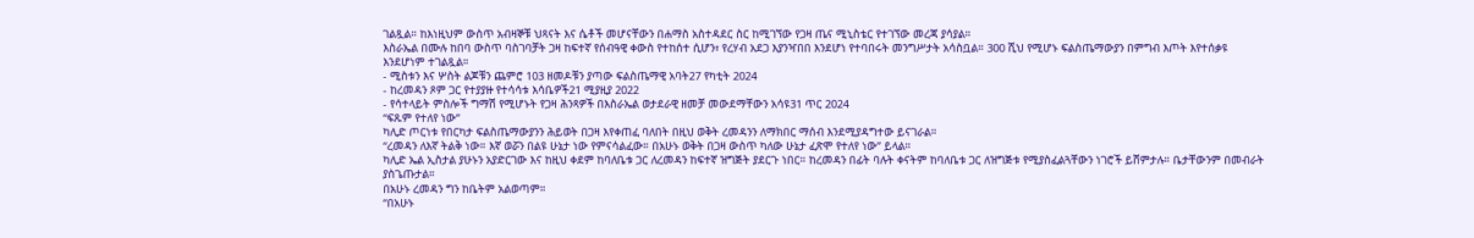ገልጿል። ከእነዚህም ውስጥ አብዛኞቹ ህጻናት እና ሴቶች መሆናቸውን በሐማስ አስተዳደር ስር ከሚገኘው የጋዛ ጤና ሚኒስቴር የተገኘው መረጃ ያሳያል።
እስራኤል በሙሉ ከበባ ውስጥ ባስገባቻት ጋዛ ከፍተኛ የሰብዓዊ ቀውስ የተከሰተ ሲሆን፣ የረሃብ አደጋ እያንዣበበ እንደሆነ የተባበሩት መንግሥታት አሳስቧል። 300 ሺህ የሚሆኑ ፍልስጤማውያን በምግብ እጦት እየተሰቃዩ እንደሆነም ተገልጿል።
- ሚስቱን እና ሦስት ልጆቹን ጨምሮ 103 ዘመዶቹን ያጣው ፍልስጤማዊ አባት27 የካቲት 2024
- ከረመዳን ጾም ጋር የተያያዙ የተሳሳቱ እሳቤዎች21 ሚያዚያ 2022
- የሳተላይት ምስሎች ግማሽ የሚሆኑት የጋዛ ሕንጻዎች በእስራኤል ወታደራዊ ዘመቻ መውደማቸውን አሳዩ31 ጥር 2024
“ፍጹም የተለየ ነው”
ካሊድ ጦርነቱ የበርካታ ፍልስጤማውያንን ሕይወት በጋዛ እየቀጠፈ ባለበት በዚህ ወቅት ረመዳንን ለማክበር ማሰብ እንደሚያዳግተው ይናገራል።
“ረመዳን ለእኛ ትልቅ ነው። እኛ ወሯን በልዩ ሁኔታ ነው የምናሳልፈው። በአሁኑ ወቅት በጋዛ ውስጥ ካለው ሁኔታ ፈጽሞ የተለየ ነው” ይላል።
ካሊድ ኤል ኢስታል ያሁኑን አያድርገው እና ከዚህ ቀደም ከባለቤቱ ጋር ለረመዳን ከፍተኛ ዝግጅት ያደርጉ ነበር። ከረመዳን በፊት ባሉት ቀናትም ከባለቤቱ ጋር ለዝግጅቱ የሚያስፈልጓቸውን ነገሮች ይሸምታሉ። ቤታቸውንም በመብራት ያስጌጡታል።
በአሁኑ ረመዳን ግን ከቤትም አልወጣም።
“በአሁኑ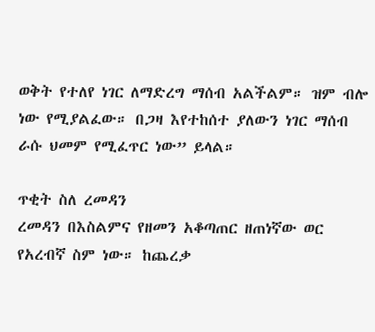ወቅት የተለየ ነገር ለማድረግ ማሰብ አልችልም። ዝም ብሎ ነው የሚያልፈው። በጋዛ እየተከሰተ ያለውን ነገር ማሰብ ራሱ ህመም የሚፈጥር ነው” ይላል።

ጥቂት ስለ ረመዳን
ረመዳን በእስልምና የዘመን አቆጣጠር ዘጠነኛው ወር የአረብኛ ስም ነው። ከጨረቃ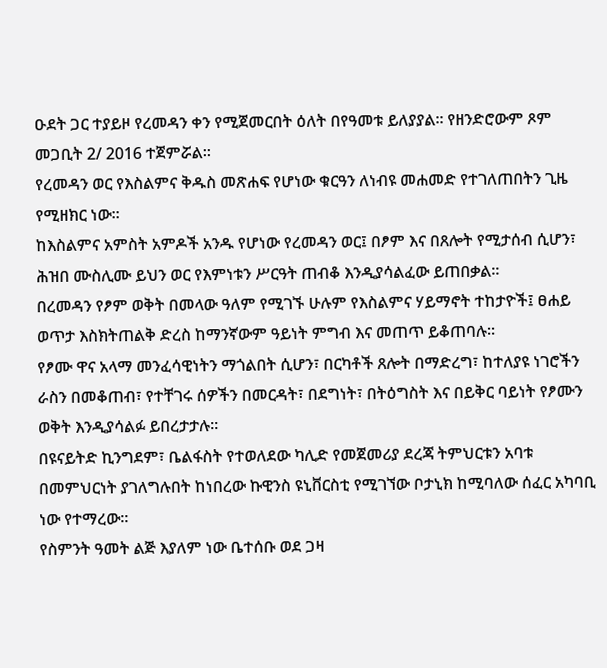ዑደት ጋር ተያይዞ የረመዳን ቀን የሚጀመርበት ዕለት በየዓመቱ ይለያያል። የዘንድሮውም ጾም መጋቢት 2/ 2016 ተጀምሯል።
የረመዳን ወር የእስልምና ቅዱስ መጽሐፍ የሆነው ቁርዓን ለነብዩ መሐመድ የተገለጠበትን ጊዜ የሚዘክር ነው።
ከእስልምና አምስት አምዶች አንዱ የሆነው የረመዳን ወር፤ በፆም እና በጸሎት የሚታሰብ ሲሆን፣ ሕዝበ ሙስሊሙ ይህን ወር የእምነቱን ሥርዓት ጠብቆ እንዲያሳልፈው ይጠበቃል።
በረመዳን የፆም ወቅት በመላው ዓለም የሚገኙ ሁሉም የእስልምና ሃይማኖት ተከታዮች፤ ፀሐይ ወጥታ እስክትጠልቅ ድረስ ከማንኛውም ዓይነት ምግብ እና መጠጥ ይቆጠባሉ።
የፆሙ ዋና አላማ መንፈሳዊነትን ማጎልበት ሲሆን፣ በርካቶች ጸሎት በማድረግ፣ ከተለያዩ ነገሮችን ራስን በመቆጠብ፣ የተቸገሩ ሰዎችን በመርዳት፣ በደግነት፣ በትዕግስት እና በይቅር ባይነት የፆሙን ወቅት እንዲያሳልፉ ይበረታታሉ።
በዩናይትድ ኪንግደም፣ ቤልፋስት የተወለደው ካሊድ የመጀመሪያ ደረጃ ትምህርቱን አባቱ በመምህርነት ያገለግሉበት ከነበረው ኩዊንስ ዩኒቨርስቲ የሚገኘው ቦታኒክ ከሚባለው ሰፈር አካባቢ ነው የተማረው።
የስምንት ዓመት ልጅ እያለም ነው ቤተሰቡ ወደ ጋዛ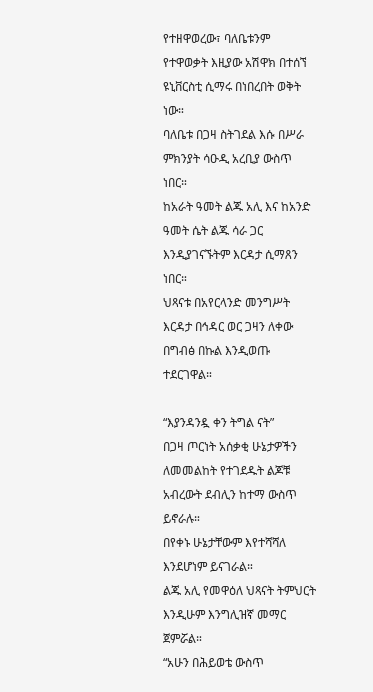የተዘዋወረው፣ ባለቤቱንም የተዋወቃት እዚያው አሽዋክ በተሰኘ ዩኒቨርስቲ ሲማሩ በነበረበት ወቅት ነው።
ባለቤቱ በጋዛ ስትገደል እሱ በሥራ ምክንያት ሳዑዲ አረቢያ ውስጥ ነበር።
ከአራት ዓመት ልጁ አሊ እና ከአንድ ዓመት ሴት ልጁ ሳራ ጋር እንዲያገናኙትም እርዳታ ሲማጸን ነበር።
ህጻናቱ በአየርላንድ መንግሥት እርዳታ በኅዳር ወር ጋዛን ለቀው በግብፅ በኩል እንዲወጡ ተደርገዋል።

“እያንዳንዷ ቀን ትግል ናት”
በጋዛ ጦርነት አሰቃቂ ሁኔታዎችን ለመመልከት የተገደዱት ልጆቹ አብረውት ደብሊን ከተማ ውስጥ ይኖራሉ።
በየቀኑ ሁኔታቸውም እየተሻሻለ እንደሆነም ይናገራል።
ልጁ አሊ የመዋዕለ ህጻናት ትምህርት እንዲሁም እንግሊዝኛ መማር ጀምሯል።
“አሁን በሕይወቴ ውስጥ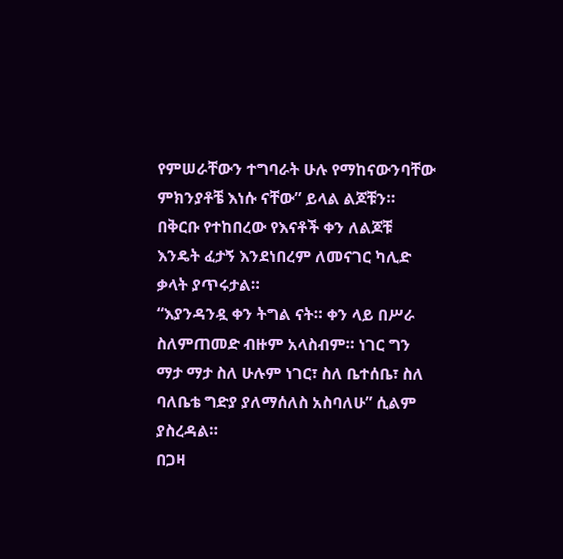የምሠራቸውን ተግባራት ሁሉ የማከናውንባቸው ምክንያቶቼ እነሱ ናቸው” ይላል ልጆቹን።
በቅርቡ የተከበረው የእናቶች ቀን ለልጆቹ እንዴት ፈታኝ እንደነበረም ለመናገር ካሊድ ቃላት ያጥሩታል።
“እያንዳንዷ ቀን ትግል ናት። ቀን ላይ በሥራ ስለምጠመድ ብዙም አላስብም። ነገር ግን ማታ ማታ ስለ ሁሉም ነገር፣ ስለ ቤተሰቤ፣ ስለ ባለቤቴ ግድያ ያለማሰለስ አስባለሁ” ሲልም ያስረዳል።
በጋዛ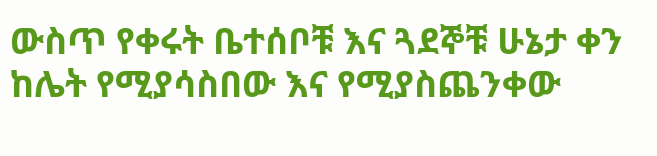ውስጥ የቀሩት ቤተሰቦቹ እና ጓደኞቹ ሁኔታ ቀን ከሌት የሚያሳስበው እና የሚያስጨንቀው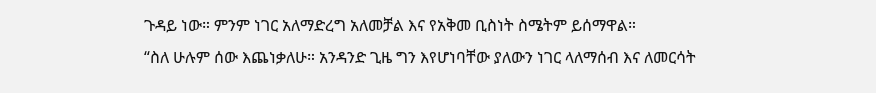ጉዳይ ነው። ምንም ነገር አለማድረግ አለመቻል እና የአቅመ ቢስነት ስሜትም ይሰማዋል።
“ስለ ሁሉም ሰው እጨነቃለሁ። አንዳንድ ጊዜ ግን እየሆነባቸው ያለውን ነገር ላለማሰብ እና ለመርሳት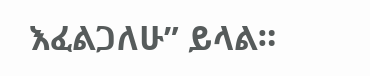እፈልጋለሁ” ይላል።